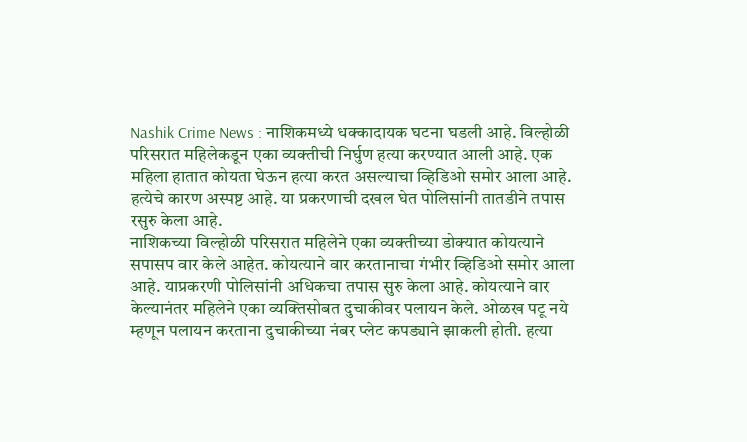Nashik Crime News : नाशिकमध्ये धक्कादायक घटना घडली आहे. विल्होळी परिसरात महिलेकडून एका व्यक्तीची निर्घुण हत्या करण्यात आली आहे. एक महिला हातात कोयता घेऊन हत्या करत असल्याचा व्हिडिओ समोर आला आहे. हत्येचे कारण अस्पष्ट आहे. या प्रकरणाची दखल घेत पोलिसांनी तातडीने तपास रसुरु केला आहे.
नाशिकच्या विल्होळी परिसरात महिलेने एका व्यक्तीच्या डोक्यात कोयत्याने सपासप वार केले आहेत. कोयत्याने वार करतानाचा गंभीर व्हिडिओ समोर आला आहे. याप्रकरणी पोलिसांनी अधिकचा तपास सुरु केला आहे. कोयत्याने वार केल्यानंतर महिलेने एका व्यक्तिसोबत दुचाकीवर पलायन केले. ओळख पटू नये म्हणून पलायन करताना दुचाकीच्या नंबर प्लेट कपड्याने झाकली होती. हत्या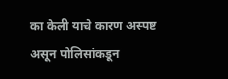का केली याचे कारण अस्पष्ट असून पोलिसांकडून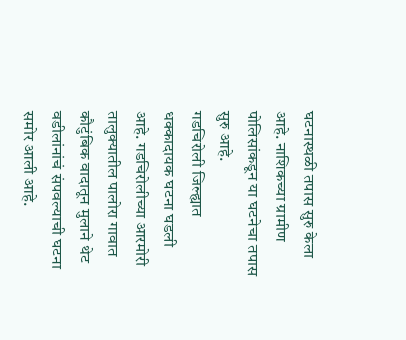घटनास्थळी तपास सुरु केला आहे. नाशिकच्या ग्रामीण पोलिसांकडून या घटनेचा तपास सुरु आहे.
गडचिरोली जिल्ह्यात धक्कादायक घटना घडली आहे. गडचिरोलीच्या आरमोरी तालुक्यातील पालोरा गावात कौटुंबिक वादातून मुलाने थेट वडीलांनांचं संपवल्याची घटना समोर आली आहे.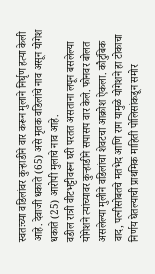स्वतःच्या वडिलांवर कुऱ्हाडीने वार करून मुलाने निर्घृण हत्या केली आहे. देवाजी धकाते (65) असे मृतक वडिलांचे नाव असून योगेश धकाते (25) आरोपी मुलाचे नाव आहे.
वडील रात्री वीटभट्टीवरून घरी परतत असताना लपून बसलेल्या योगेशने त्यांच्यावर कुऱ्हाडीने सपासप वार केले. फोनवर बोलत असलेल्या मुलीने वडिलांचा शेवटचा आक्रोश ऐकला. कौटुंबिक वाद, पत्नीसोबतचे मतभेद आणि राग यामुळे योगेशने हा टोकाचा निर्णय घेतल्याची प्राथमिक माहिती पोलिसांकडून समोर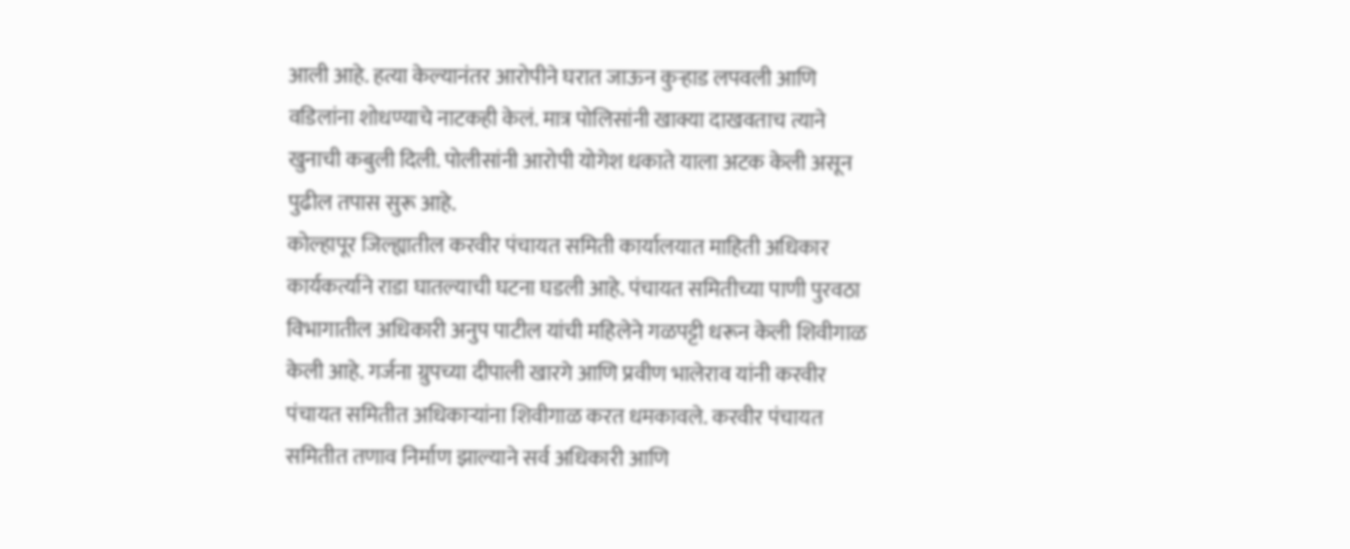आली आहे. हत्या केल्यानंतर आरोपीने घरात जाऊन कुऱ्हाड लपवली आणि वडिलांना शोधण्याचे नाटकही केलं. मात्र पोलिसांनी खाक्या दाखवताच त्याने खुनाची कबुली दिली. पोलीसांनी आरोपी योगेश धकाते याला अटक केली असून पुढील तपास सुरू आहे.
कोल्हापूर जिल्ह्यातील करवीर पंचायत समिती कार्यालयात माहिती अधिकार कार्यकर्त्याने राडा घातल्याची घटना घडली आहे. पंचायत समितीच्या पाणी पुरवठा विभागातील अधिकारी अनुप पाटील यांची महिलेने गळपट्टी धरून केली शिवीगाळ केली आहे. गर्जना ग्रुपच्या दीपाली खारगे आणि प्रवीण भालेराव यांनी करवीर पंचायत समितीत अधिकाऱ्यांना शिवीगाळ करत धमकावले. करवीर पंचायत समितीत तणाव निर्माण झाल्याने सर्व अधिकारी आणि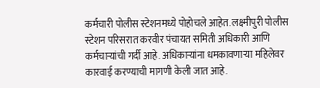कर्मचारी पोलीस स्टेशनमध्ये पोहोचले आहेत. लक्ष्मीपुरी पोलीस स्टेशन परिसरात करवीर पंचायत समिती अधिकारी आणि कर्मचाऱ्यांची गर्दी आहे. अधिकाऱ्यांना धमकावणाऱ्या महिलेवर कारवाई करण्याची मागणी केली जात आहे.